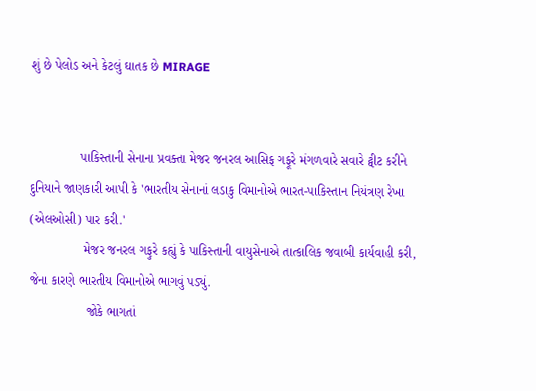શું છે પેલોડ અને કેટલું ઘાતક છે MIRAGE


              પાકિસ્તાની સેનાના પ્રવક્તા મેજર જનરલ આસિફ ગફૂરે મંગળવારે સવારે ટ્વીટ કરીને દુનિયાને જાણકારી આપી કે 'ભારતીય સેનાનાં લડાકુ વિમાનોએ ભારત-પાકિસ્તાન નિયંત્રણ રેખા (એલઓસી) પાર કરી.'
               મેજર જનરલ ગફુરે કહ્યું કે પાકિસ્તાની વાયુસેનાએ તાત્કાલિક જવાબી કાર્યવાહી કરી, જેના કારણે ભારતીય વિમાનોએ ભાગવું પડ્યું.
                જોકે ભાગતાં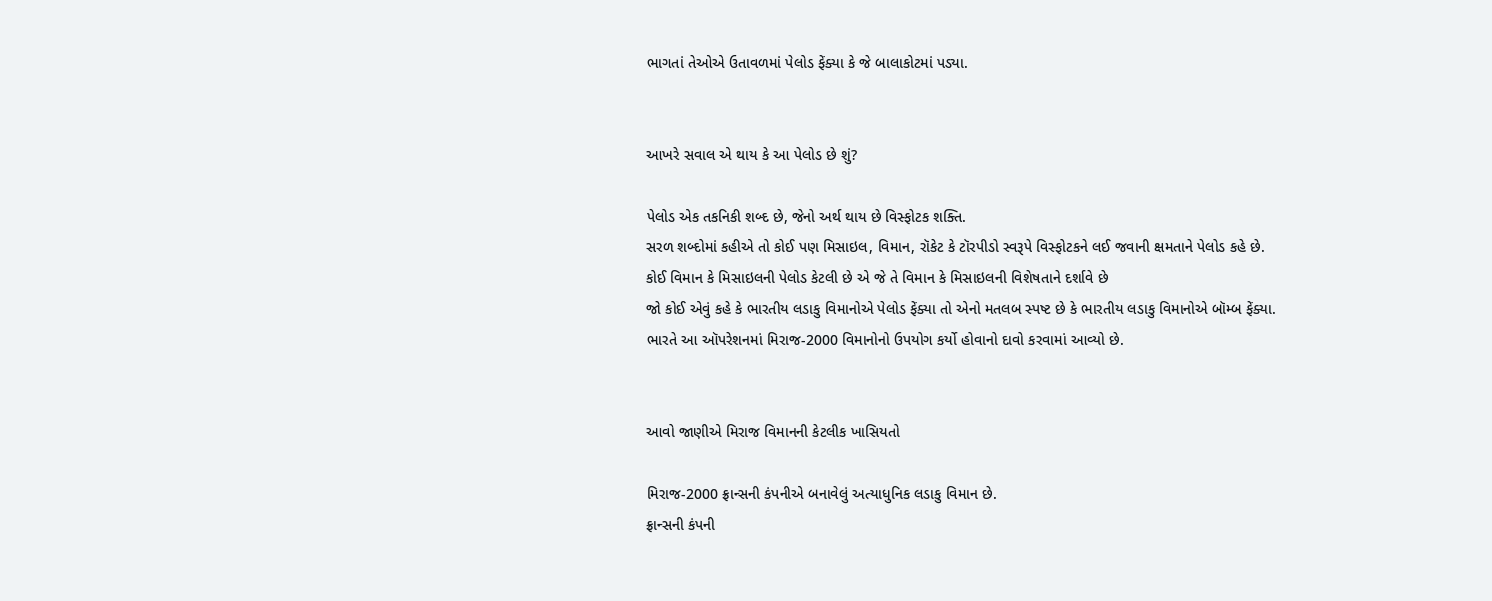ભાગતાં તેઓએ ઉતાવળમાં પેલોડ ફેંક્યા કે જે બાલાકોટમાં પડ્યા.


આખરે સવાલ એ થાય કે આ પેલોડ છે શું?

પેલોડ એક તકનિકી શબ્દ છે, જેનો અર્થ થાય છે વિસ્ફોટક શક્તિ.
સરળ શબ્દોમાં કહીએ તો કોઈ પણ મિસાઇલ, વિમાન, રૉકેટ કે ટૉરપીડો સ્વરૂપે વિસ્ફોટકને લઈ જવાની ક્ષમતાને પેલોડ કહે છે.
કોઈ વિમાન કે મિસાઇલની પેલોડ કેટલી છે એ જે તે વિમાન કે મિસાઇલની વિશેષતાને દર્શાવે છે
જો કોઈ એવું કહે કે ભારતીય લડાકુ વિમાનોએ પેલોડ ફેંક્યા તો એનો મતલબ સ્પષ્ટ છે કે ભારતીય લડાકુ વિમાનોએ બૉમ્બ ફેંક્યા.
ભારતે આ ઑપરેશનમાં મિરાજ-2000 વિમાનોનો ઉપયોગ કર્યો હોવાનો દાવો કરવામાં આવ્યો છે.


આવો જાણીએ મિરાજ વિમાનની કેટલીક ખાસિયતો

મિરાજ-2000 ફ્રાન્સની કંપનીએ બનાવેલું અત્યાધુનિક લડાકુ વિમાન છે.
ફ્રાન્સની કંપની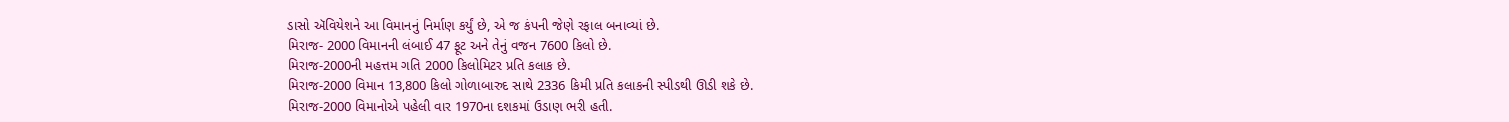ડાસો ઍવિયેશને આ વિમાનનું નિર્માણ કર્યું છે, એ જ કંપની જેણે રફાલ બનાવ્યાં છે.
મિરાજ- 2000 વિમાનની લંબાઈ 47 ફૂટ અને તેનું વજન 7600 કિલો છે.
મિરાજ-2000ની મહત્તમ ગતિ 2000 કિલોમિટર પ્રતિ કલાક છે.
મિરાજ-2000 વિમાન 13,800 કિલો ગોળાબારુદ સાથે 2336 કિમી પ્રતિ કલાકની સ્પીડથી ઊડી શકે છે.
મિરાજ-2000 વિમાનોએ પહેલી વાર 1970ના દશકમાં ઉડાણ ભરી હતી.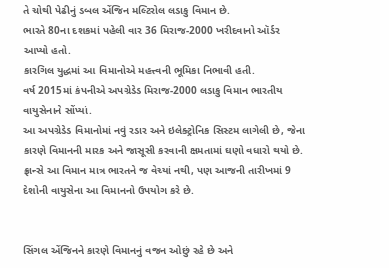તે ચોથી પેઢીનું ડબલ એંજિન મલ્ટિરોલ લડાકુ વિમાન છે.
ભારતે 80ના દશકમાં પહેલી વાર 36 મિરાજ-2000 ખરીદવાનો ઑર્ડર આપ્યો હતો.
કારગિલ યુદ્ધમાં આ વિમાનોએ મહત્ત્વની ભૂમિકા નિભાવી હતી.
વર્ષ 2015માં કંપનીએ અપગ્રેડેડ મિરાજ-2000 લડાકુ વિમાન ભારતીય વાયુસેનાને સોંપ્યાં.
આ અપગ્રેડેડ વિમાનોમાં નવું રડાર અને ઇલેક્ટ્રોનિક સિસ્ટમ લાગેલી છે, જેના કારણે વિમાનની મારક અને જાસૂસી કરવાની ક્ષમતામાં ઘણો વધારો થયો છે.
ફ્રાન્સે આ વિમાન માત્ર ભારતને જ વેચ્યાં નથી, પણ આજની તારીખમાં 9 દેશોની વાયુસેના આ વિમાનનો ઉપયોગ કરે છે.


સિંગલ એંજિનને કારણે વિમાનનું વજન ઓછું રહે છે અને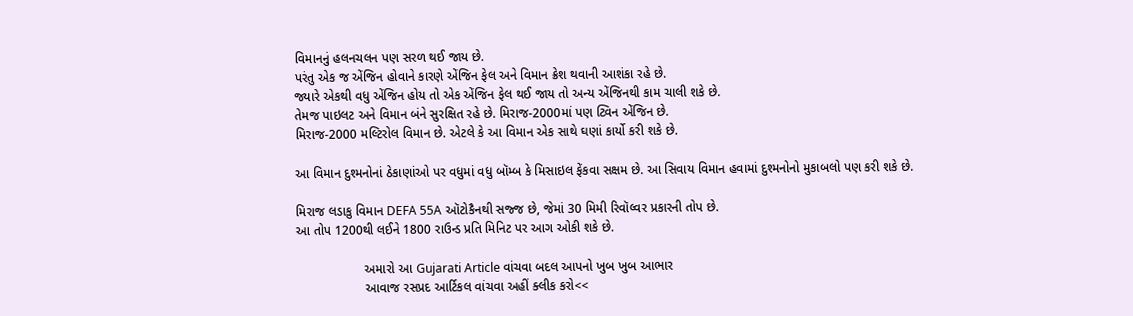વિમાનનું હલનચલન પણ સરળ થઈ જાય છે.
પરંતુ એક જ એંજિન હોવાને કારણે એંજિન ફેલ અને વિમાન ક્રેશ થવાની આશંકા રહે છે.
જ્યારે એકથી વધુ એંજિન હોય તો એક એંજિન ફેલ થઈ જાય તો અન્ય એંજિનથી કામ ચાલી શકે છે.
તેમજ પાઇલટ અને વિમાન બંને સુરક્ષિત રહે છે. મિરાજ-2000માં પણ ટ્વિન એંજિન છે.
મિરાજ-2000 મલ્ટિરોલ વિમાન છે. એટલે કે આ વિમાન એક સાથે ઘણાં કાર્યો કરી શકે છે.

આ વિમાન દુશ્મનોનાં ઠેકાણાંઓ પર વધુમાં વધુ બૉમ્બ કે મિસાઇલ ફેંકવા સક્ષમ છે. આ સિવાય વિમાન હવામાં દુશ્મનોનો મુકાબલો પણ કરી શકે છે.

મિરાજ લડાકુ વિમાન DEFA 55A ઑટોકૈનથી સજ્જ છે, જેમાં 30 મિમી રિવૉલ્વર પ્રકારની તોપ છે.
આ તોપ 1200થી લઈને 1800 રાઉન્ડ પ્રતિ મિનિટ પર આગ ઓકી શકે છે.

                   અમારો આ Gujarati Article વાંચવા બદલ આપનો ખુબ ખુબ આભાર
                   આવાજ રસપ્રદ આર્ટિકલ વાંચવા અહીં ક્લીક કરો<<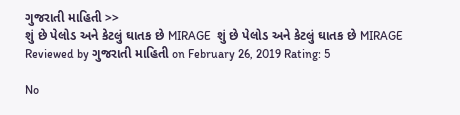ગુજરાતી માહિતી >>
શું છે પેલોડ અને કેટલું ઘાતક છે MIRAGE  શું છે પેલોડ અને કેટલું ઘાતક છે MIRAGE Reviewed by ગુજરાતી માહિતી on February 26, 2019 Rating: 5

No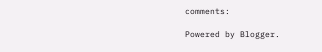comments:

Powered by Blogger.